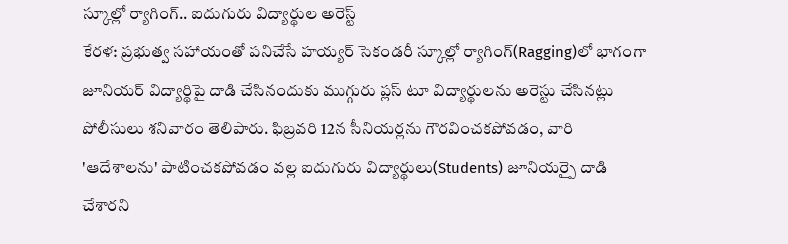స్కూల్లో ర్యాగింగ్.. ఐదుగురు విద్యార్థుల అరెస్ట్
కేరళ: ప్రభుత్వ సహాయంతో పనిచేసే హయ్యర్ సెకండరీ స్కూల్లో ర్యాగింగ్(Ragging)లో భాగంగా జూనియర్ విద్యార్థిపై దాడి చేసినందుకు ముగ్గురు ప్లస్ టూ విద్యార్థులను అరెస్టు చేసినట్లు పోలీసులు శనివారం తెలిపారు. ఫిబ్రవరి 12న సీనియర్లను గౌరవించకపోవడం, వారి 'ఆదేశాలను' పాటించకపోవడం వల్ల ఐదుగురు విద్యార్థులు(Students) జూనియర్పై దాడి చేశారని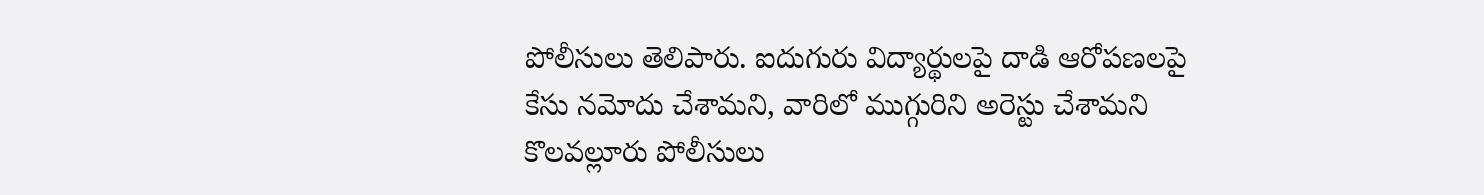పోలీసులు తెలిపారు. ఐదుగురు విద్యార్థులపై దాడి ఆరోపణలపై కేసు నమోదు చేశామని, వారిలో ముగ్గురిని అరెస్టు చేశామని కొలవల్లూరు పోలీసులు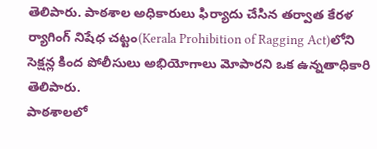తెలిపారు. పాఠశాల అధికారులు ఫిర్యాదు చేసిన తర్వాత కేరళ ర్యాగింగ్ నిషేధ చట్టం(Kerala Prohibition of Ragging Act)లోని సెక్షన్ల కింద పోలీసులు అభియోగాలు మోపారని ఒక ఉన్నతాధికారి తెలిపారు.
పాఠశాలలో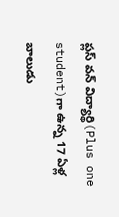ప్లస్ వన్ విద్యార్థి(Plus one student)గా ఉన్న 17 ఏళ్ల బాలుడు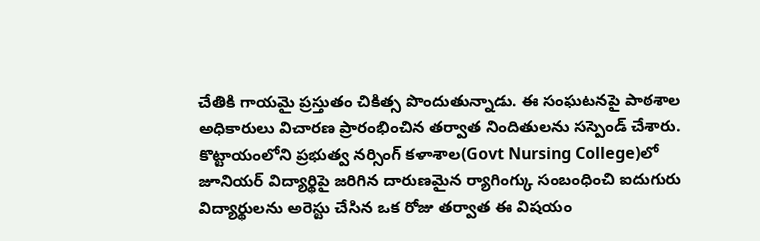చేతికి గాయమై ప్రస్తుతం చికిత్స పొందుతున్నాడు. ఈ సంఘటనపై పాఠశాల అధికారులు విచారణ ప్రారంభించిన తర్వాత నిందితులను సస్పెండ్ చేశారు. కొట్టాయంలోని ప్రభుత్వ నర్సింగ్ కళాశాల(Govt Nursing College)లో జూనియర్ విద్యార్థిపై జరిగిన దారుణమైన ర్యాగింగ్కు సంబంధించి ఐదుగురు విద్యార్థులను అరెస్టు చేసిన ఒక రోజు తర్వాత ఈ విషయం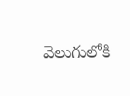వెలుగులోకి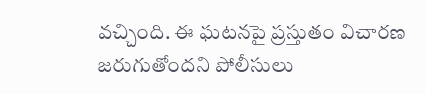వచ్చింది. ఈ ఘటనపై ప్రస్తుతం విచారణ జరుగుతోందని పోలీసులు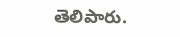తెలిపారు.